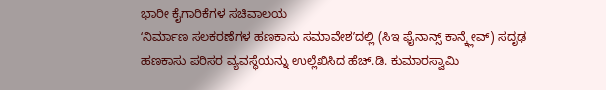ಭಾರೀ ಕೈಗಾರಿಕೆಗಳ ಸಚಿವಾಲಯ
ʻನಿರ್ಮಾಣ ಸಲಕರಣೆಗಳ ಹಣಕಾಸು ಸಮಾವೇಶʼದಲ್ಲಿ (ಸಿಇ ಫೈನಾನ್ಸ್ ಕಾನ್ಕ್ಲೇವ್) ಸದೃಢ ಹಣಕಾಸು ಪರಿಸರ ವ್ಯವಸ್ಥೆಯನ್ನು ಉಲ್ಲೆಖಿಸಿದ ಹೆಚ್.ಡಿ. ಕುಮಾರಸ್ವಾಮಿ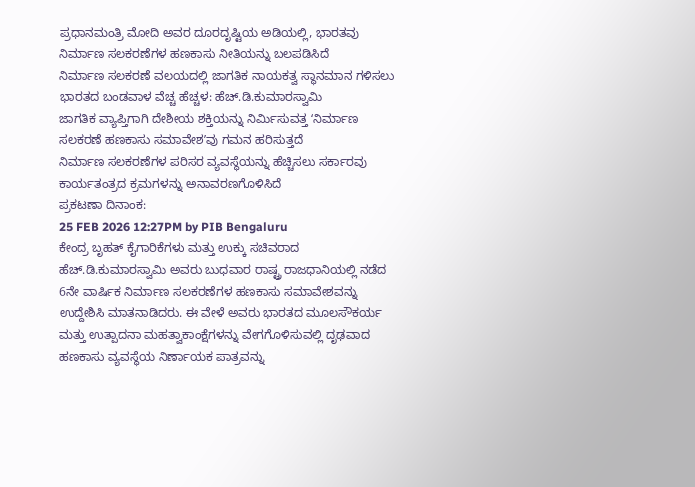ಪ್ರಧಾನಮಂತ್ರಿ ಮೋದಿ ಅವರ ದೂರದೃಷ್ಟಿಯ ಅಡಿಯಲ್ಲಿ, ಭಾರತವು ನಿರ್ಮಾಣ ಸಲಕರಣೆಗಳ ಹಣಕಾಸು ನೀತಿಯನ್ನು ಬಲಪಡಿಸಿದೆ
ನಿರ್ಮಾಣ ಸಲಕರಣೆ ವಲಯದಲ್ಲಿ ಜಾಗತಿಕ ನಾಯಕತ್ವ ಸ್ಥಾನಮಾನ ಗಳಿಸಲು ಭಾರತದ ಬಂಡವಾಳ ವೆಚ್ಚ ಹೆಚ್ಚಳ: ಹೆಚ್.ಡಿ.ಕುಮಾರಸ್ವಾಮಿ
ಜಾಗತಿಕ ವ್ಯಾಪ್ತಿಗಾಗಿ ದೇಶೀಯ ಶಕ್ತಿಯನ್ನು ನಿರ್ಮಿಸುವತ್ತ ʻನಿರ್ಮಾಣ ಸಲಕರಣೆ ಹಣಕಾಸು ಸಮಾವೇಶʼವು ಗಮನ ಹರಿಸುತ್ತದೆ
ನಿರ್ಮಾಣ ಸಲಕರಣೆಗಳ ಪರಿಸರ ವ್ಯವಸ್ಥೆಯನ್ನು ಹೆಚ್ಚಿಸಲು ಸರ್ಕಾರವು ಕಾರ್ಯತಂತ್ರದ ಕ್ರಮಗಳನ್ನು ಅನಾವರಣಗೊಳಿಸಿದೆ
ಪ್ರಕಟಣಾ ದಿನಾಂಕ:
25 FEB 2026 12:27PM by PIB Bengaluru
ಕೇಂದ್ರ ಬೃಹತ್ ಕೈಗಾರಿಕೆಗಳು ಮತ್ತು ಉಕ್ಕು ಸಚಿವರಾದ ಹೆಚ್.ಡಿ.ಕುಮಾರಸ್ವಾಮಿ ಅವರು ಬುಧವಾರ ರಾಷ್ಟ್ರ ರಾಜಧಾನಿಯಲ್ಲಿ ನಡೆದ 6ನೇ ವಾರ್ಷಿಕ ನಿರ್ಮಾಣ ಸಲಕರಣೆಗಳ ಹಣಕಾಸು ಸಮಾವೇಶವನ್ನು ಉದ್ದೇಶಿಸಿ ಮಾತನಾಡಿದರು. ಈ ವೇಳೆ ಅವರು ಭಾರತದ ಮೂಲಸೌಕರ್ಯ ಮತ್ತು ಉತ್ಪಾದನಾ ಮಹತ್ವಾಕಾಂಕ್ಷೆಗಳನ್ನು ವೇಗಗೊಳಿಸುವಲ್ಲಿ ದೃಢವಾದ ಹಣಕಾಸು ವ್ಯವಸ್ಥೆಯ ನಿರ್ಣಾಯಕ ಪಾತ್ರವನ್ನು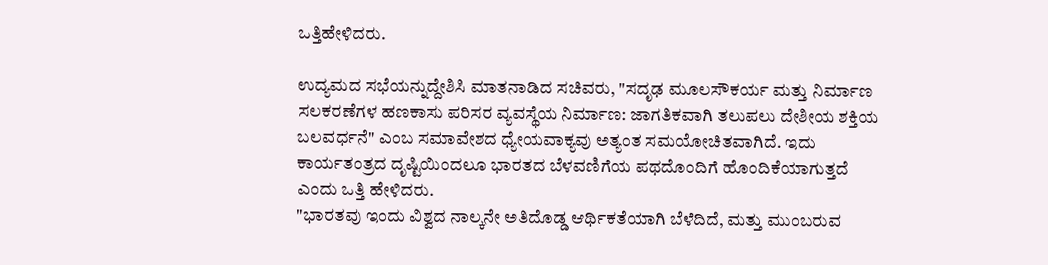ಒತ್ತಿಹೇಳಿದರು.

ಉದ್ಯಮದ ಸಭೆಯನ್ನುದ್ದೇಶಿಸಿ ಮಾತನಾಡಿದ ಸಚಿವರು, "ಸದೃಢ ಮೂಲಸೌಕರ್ಯ ಮತ್ತು ನಿರ್ಮಾಣ ಸಲಕರಣೆಗಳ ಹಣಕಾಸು ಪರಿಸರ ವ್ಯವಸ್ಥೆಯ ನಿರ್ಮಾಣ: ಜಾಗತಿಕವಾಗಿ ತಲುಪಲು ದೇಶೀಯ ಶಕ್ತಿಯ ಬಲವರ್ಧನೆ" ಎಂಬ ಸಮಾವೇಶದ ಧ್ಯೇಯವಾಕ್ಯವು ಅತ್ಯಂತ ಸಮಯೋಚಿತವಾಗಿದೆ. ಇದು ಕಾರ್ಯತಂತ್ರದ ದೃಷ್ಟಿಯಿಂದಲೂ ಭಾರತದ ಬೆಳವಣಿಗೆಯ ಪಥದೊಂದಿಗೆ ಹೊಂದಿಕೆಯಾಗುತ್ತದೆ ಎಂದು ಒತ್ತಿ ಹೇಳಿದರು.
"ಭಾರತವು ಇಂದು ವಿಶ್ವದ ನಾಲ್ಕನೇ ಅತಿದೊಡ್ಡ ಆರ್ಥಿಕತೆಯಾಗಿ ಬೆಳೆದಿದೆ, ಮತ್ತು ಮುಂಬರುವ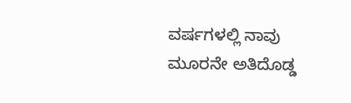ವರ್ಷಗಳಲ್ಲಿ ನಾವು ಮೂರನೇ ಅತಿದೊಡ್ಡ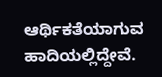ಆರ್ಥಿಕತೆಯಾಗುವ ಹಾದಿಯಲ್ಲಿದ್ದೇವೆ.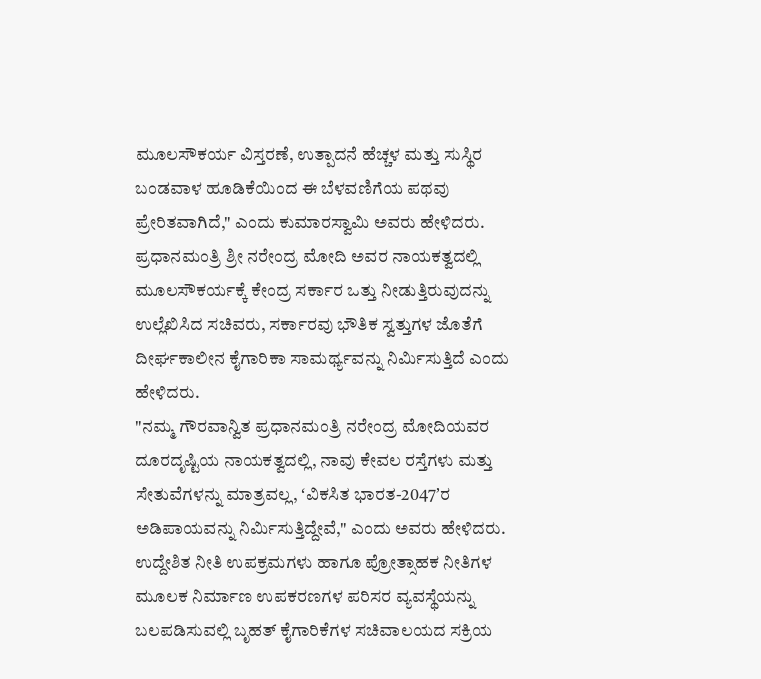ಮೂಲಸೌಕರ್ಯ ವಿಸ್ತರಣೆ, ಉತ್ಪಾದನೆ ಹೆಚ್ಚಳ ಮತ್ತು ಸುಸ್ಥಿರ ಬಂಡವಾಳ ಹೂಡಿಕೆಯಿಂದ ಈ ಬೆಳವಣಿಗೆಯ ಪಥವು ಪ್ರೇರಿತವಾಗಿದೆ," ಎಂದು ಕುಮಾರಸ್ವಾಮಿ ಅವರು ಹೇಳಿದರು.
ಪ್ರಧಾನಮಂತ್ರಿ ಶ್ರೀ ನರೇಂದ್ರ ಮೋದಿ ಅವರ ನಾಯಕತ್ವದಲ್ಲಿ ಮೂಲಸೌಕರ್ಯಕ್ಕೆ ಕೇಂದ್ರ ಸರ್ಕಾರ ಒತ್ತು ನೀಡುತ್ತಿರುವುದನ್ನು ಉಲ್ಲೆಖಿಸಿದ ಸಚಿವರು, ಸರ್ಕಾರವು ಭೌತಿಕ ಸ್ವತ್ತುಗಳ ಜೊತೆಗೆ ದೀರ್ಘಕಾಲೀನ ಕೈಗಾರಿಕಾ ಸಾಮರ್ಥ್ಯವನ್ನು ನಿರ್ಮಿಸುತ್ತಿದೆ ಎಂದು ಹೇಳಿದರು.
"ನಮ್ಮ ಗೌರವಾನ್ವಿತ ಪ್ರಧಾನಮಂತ್ರಿ ನರೇಂದ್ರ ಮೋದಿಯವರ ದೂರದೃಷ್ಟಿಯ ನಾಯಕತ್ವದಲ್ಲಿ, ನಾವು ಕೇವಲ ರಸ್ತೆಗಳು ಮತ್ತು ಸೇತುವೆಗಳನ್ನು ಮಾತ್ರವಲ್ಲ, ʻವಿಕಸಿತ ಭಾರತ-2047ʼರ ಅಡಿಪಾಯವನ್ನು ನಿರ್ಮಿಸುತ್ತಿದ್ದೇವೆ," ಎಂದು ಅವರು ಹೇಳಿದರು.
ಉದ್ದೇಶಿತ ನೀತಿ ಉಪಕ್ರಮಗಳು ಹಾಗೂ ಪ್ರೋತ್ಸಾಹಕ ನೀತಿಗಳ ಮೂಲಕ ನಿರ್ಮಾಣ ಉಪಕರಣಗಳ ಪರಿಸರ ವ್ಯವಸ್ಥೆಯನ್ನು ಬಲಪಡಿಸುವಲ್ಲಿ ಬೃಹತ್ ಕೈಗಾರಿಕೆಗಳ ಸಚಿವಾಲಯದ ಸಕ್ರಿಯ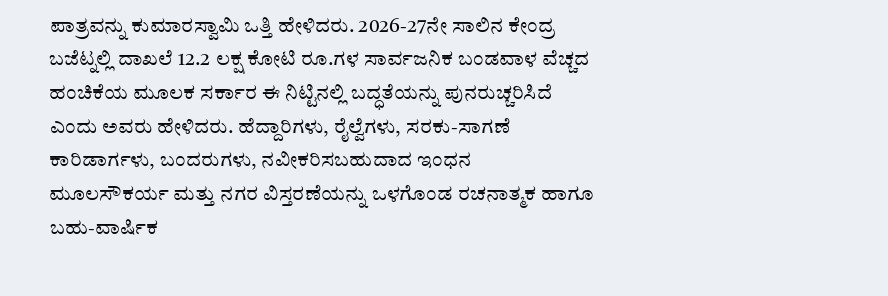ಪಾತ್ರವನ್ನು ಕುಮಾರಸ್ವಾಮಿ ಒತ್ತಿ ಹೇಳಿದರು. 2026-27ನೇ ಸಾಲಿನ ಕೇಂದ್ರ ಬಜೆಟ್ನಲ್ಲಿ ದಾಖಲೆ 12.2 ಲಕ್ಷ ಕೋಟಿ ರೂ.ಗಳ ಸಾರ್ವಜನಿಕ ಬಂಡವಾಳ ವೆಚ್ಚದ ಹಂಚಿಕೆಯ ಮೂಲಕ ಸರ್ಕಾರ ಈ ನಿಟ್ಟಿನಲ್ಲಿ ಬದ್ಧತೆಯನ್ನು ಪುನರುಚ್ಚರಿಸಿದೆ ಎಂದು ಅವರು ಹೇಳಿದರು. ಹೆದ್ದಾರಿಗಳು, ರೈಲ್ವೆಗಳು, ಸರಕು-ಸಾಗಣೆ ಕಾರಿಡಾರ್ಗಳು, ಬಂದರುಗಳು, ನವೀಕರಿಸಬಹುದಾದ ಇಂಧನ ಮೂಲಸೌಕರ್ಯ ಮತ್ತು ನಗರ ವಿಸ್ತರಣೆಯನ್ನು ಒಳಗೊಂಡ ರಚನಾತ್ಮಕ ಹಾಗೂ ಬಹು-ವಾರ್ಷಿಕ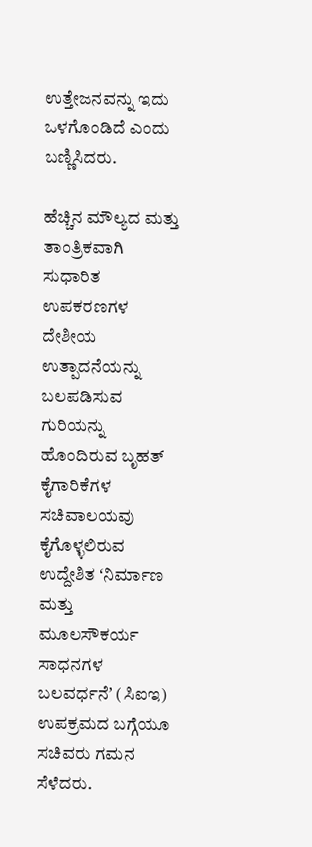ಉತ್ತೇಜನವನ್ನು ಇದು ಒಳಗೊಂಡಿದೆ ಎಂದು ಬಣ್ಣಿಸಿದರು.

ಹೆಚ್ಚಿನ ಮೌಲ್ಯದ ಮತ್ತು ತಾಂತ್ರಿಕವಾಗಿ ಸುಧಾರಿತ ಉಪಕರಣಗಳ ದೇಶೀಯ ಉತ್ಪಾದನೆಯನ್ನು ಬಲಪಡಿಸುವ ಗುರಿಯನ್ನು ಹೊಂದಿರುವ ಬೃಹತ್ ಕೈಗಾರಿಕೆಗಳ ಸಚಿವಾಲಯವು ಕೈಗೊಳ್ಳಲಿರುವ ಉದ್ದೇಶಿತ ʻನಿರ್ಮಾಣ ಮತ್ತು ಮೂಲಸೌಕರ್ಯ ಸಾಧನಗಳ ಬಲವರ್ಧನೆʼ (ಸಿಐಇ) ಉಪಕ್ರಮದ ಬಗ್ಗೆಯೂ ಸಚಿವರು ಗಮನ ಸೆಳೆದರು.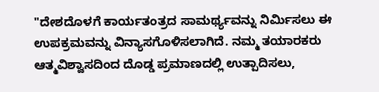"ದೇಶದೊಳಗೆ ಕಾರ್ಯತಂತ್ರದ ಸಾಮರ್ಥ್ಯವನ್ನು ನಿರ್ಮಿಸಲು ಈ ಉಪಕ್ರಮವನ್ನು ವಿನ್ಯಾಸಗೊಳಿಸಲಾಗಿದೆ. ನಮ್ಮ ತಯಾರಕರು ಆತ್ಮವಿಶ್ವಾಸದಿಂದ ದೊಡ್ಡ ಪ್ರಮಾಣದಲ್ಲಿ ಉತ್ಪಾದಿಸಲು,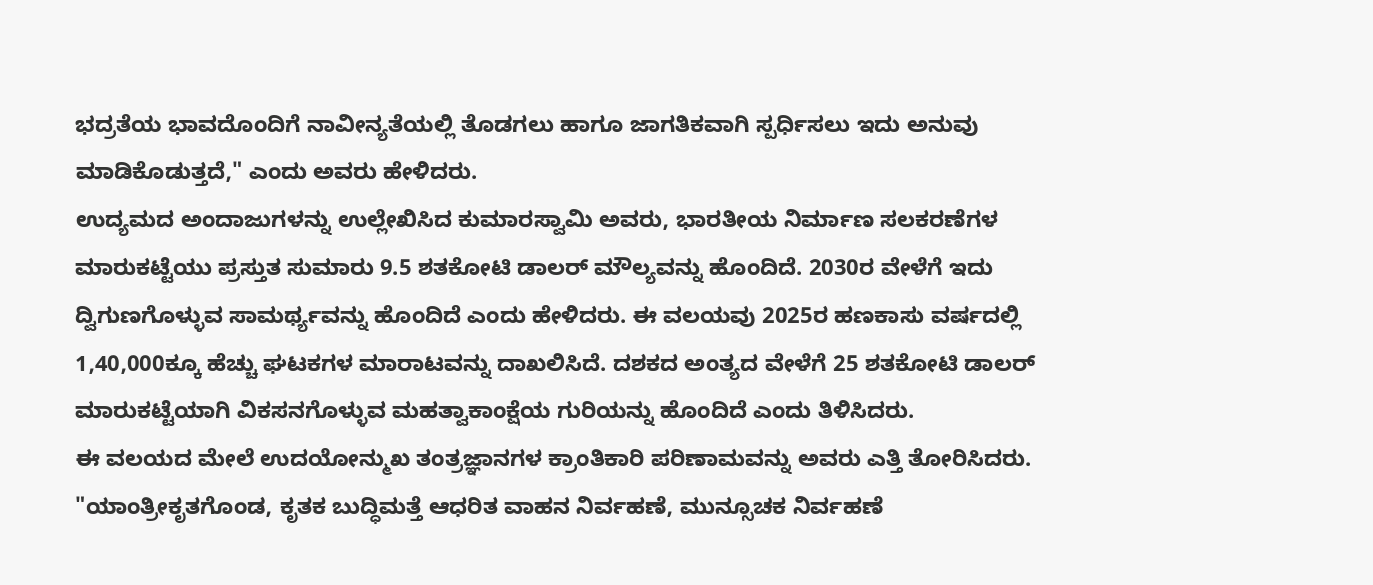ಭದ್ರತೆಯ ಭಾವದೊಂದಿಗೆ ನಾವೀನ್ಯತೆಯಲ್ಲಿ ತೊಡಗಲು ಹಾಗೂ ಜಾಗತಿಕವಾಗಿ ಸ್ಪರ್ಧಿಸಲು ಇದು ಅನುವು ಮಾಡಿಕೊಡುತ್ತದೆ," ಎಂದು ಅವರು ಹೇಳಿದರು.
ಉದ್ಯಮದ ಅಂದಾಜುಗಳನ್ನು ಉಲ್ಲೇಖಿಸಿದ ಕುಮಾರಸ್ವಾಮಿ ಅವರು, ಭಾರತೀಯ ನಿರ್ಮಾಣ ಸಲಕರಣೆಗಳ ಮಾರುಕಟ್ಟೆಯು ಪ್ರಸ್ತುತ ಸುಮಾರು 9.5 ಶತಕೋಟಿ ಡಾಲರ್ ಮೌಲ್ಯವನ್ನು ಹೊಂದಿದೆ. 2030ರ ವೇಳೆಗೆ ಇದು ದ್ವಿಗುಣಗೊಳ್ಳುವ ಸಾಮರ್ಥ್ಯವನ್ನು ಹೊಂದಿದೆ ಎಂದು ಹೇಳಿದರು. ಈ ವಲಯವು 2025ರ ಹಣಕಾಸು ವರ್ಷದಲ್ಲಿ 1,40,000ಕ್ಕೂ ಹೆಚ್ಚು ಘಟಕಗಳ ಮಾರಾಟವನ್ನು ದಾಖಲಿಸಿದೆ. ದಶಕದ ಅಂತ್ಯದ ವೇಳೆಗೆ 25 ಶತಕೋಟಿ ಡಾಲರ್ ಮಾರುಕಟ್ಟೆಯಾಗಿ ವಿಕಸನಗೊಳ್ಳುವ ಮಹತ್ವಾಕಾಂಕ್ಷೆಯ ಗುರಿಯನ್ನು ಹೊಂದಿದೆ ಎಂದು ತಿಳಿಸಿದರು.
ಈ ವಲಯದ ಮೇಲೆ ಉದಯೋನ್ಮುಖ ತಂತ್ರಜ್ಞಾನಗಳ ಕ್ರಾಂತಿಕಾರಿ ಪರಿಣಾಮವನ್ನು ಅವರು ಎತ್ತಿ ತೋರಿಸಿದರು. "ಯಾಂತ್ರೀಕೃತಗೊಂಡ, ಕೃತಕ ಬುದ್ಧಿಮತ್ತೆ ಆಧರಿತ ವಾಹನ ನಿರ್ವಹಣೆ, ಮುನ್ಸೂಚಕ ನಿರ್ವಹಣೆ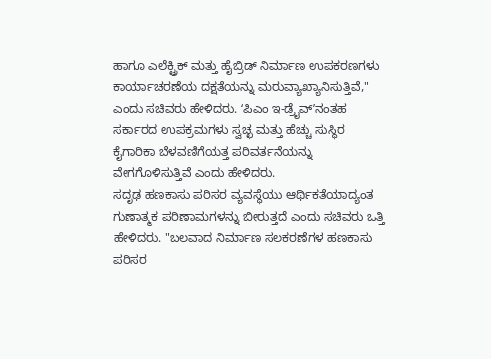ಹಾಗೂ ಎಲೆಕ್ಟ್ರಿಕ್ ಮತ್ತು ಹೈಬ್ರಿಡ್ ನಿರ್ಮಾಣ ಉಪಕರಣಗಳು ಕಾರ್ಯಾಚರಣೆಯ ದಕ್ಷತೆಯನ್ನು ಮರುವ್ಯಾಖ್ಯಾನಿಸುತ್ತಿವೆ," ಎಂದು ಸಚಿವರು ಹೇಳಿದರು. ʻಪಿಎಂ ಇ-ಡ್ರೈವ್ʼನಂತಹ ಸರ್ಕಾರದ ಉಪಕ್ರಮಗಳು ಸ್ವಚ್ಛ ಮತ್ತು ಹೆಚ್ಚು ಸುಸ್ಥಿರ ಕೈಗಾರಿಕಾ ಬೆಳವಣಿಗೆಯತ್ತ ಪರಿವರ್ತನೆಯನ್ನು ವೇಗಗೊಳಿಸುತ್ತಿವೆ ಎಂದು ಹೇಳಿದರು.
ಸದೃಢ ಹಣಕಾಸು ಪರಿಸರ ವ್ಯವಸ್ಥೆಯು ಆರ್ಥಿಕತೆಯಾದ್ಯಂತ ಗುಣಾತ್ಮಕ ಪರಿಣಾಮಗಳನ್ನು ಬೀರುತ್ತದೆ ಎಂದು ಸಚಿವರು ಒತ್ತಿ ಹೇಳಿದರು. "ಬಲವಾದ ನಿರ್ಮಾಣ ಸಲಕರಣೆಗಳ ಹಣಕಾಸು ಪರಿಸರ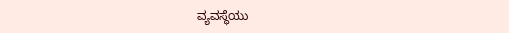ವ್ಯವಸ್ಥೆಯು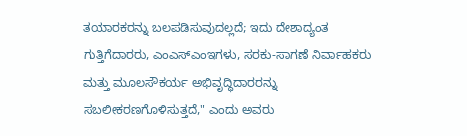ತಯಾರಕರನ್ನು ಬಲಪಡಿಸುವುದಲ್ಲದೆ; ಇದು ದೇಶಾದ್ಯಂತ ಗುತ್ತಿಗೆದಾರರು, ಎಂಎಸ್ಎಂಇಗಳು, ಸರಕು-ಸಾಗಣೆ ನಿರ್ವಾಹಕರು ಮತ್ತು ಮೂಲಸೌಕರ್ಯ ಅಭಿವೃದ್ಧಿದಾರರನ್ನು ಸಬಲೀಕರಣಗೊಳಿಸುತ್ತದೆ," ಎಂದು ಅವರು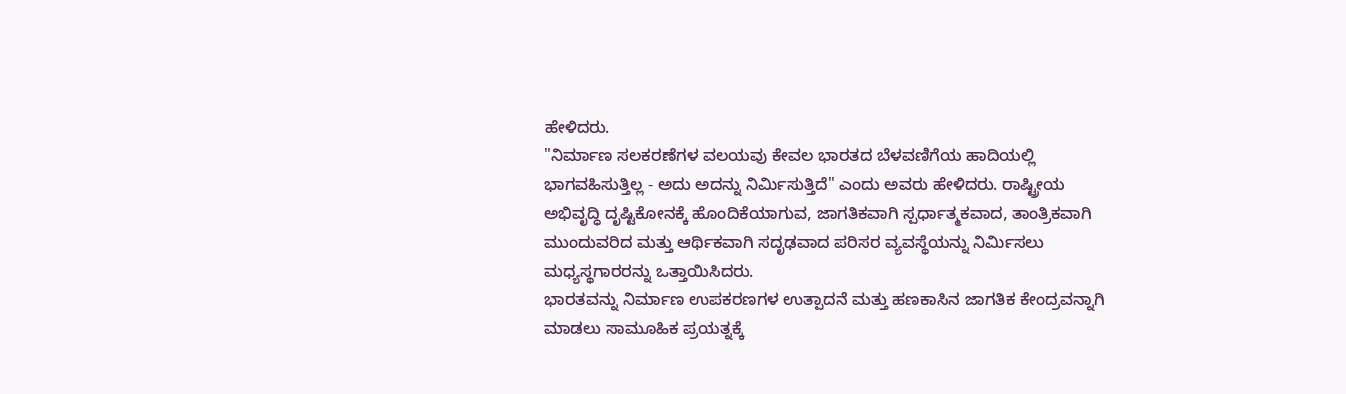ಹೇಳಿದರು.
"ನಿರ್ಮಾಣ ಸಲಕರಣೆಗಳ ವಲಯವು ಕೇವಲ ಭಾರತದ ಬೆಳವಣಿಗೆಯ ಹಾದಿಯಲ್ಲಿ ಭಾಗವಹಿಸುತ್ತಿಲ್ಲ - ಅದು ಅದನ್ನು ನಿರ್ಮಿಸುತ್ತಿದೆ" ಎಂದು ಅವರು ಹೇಳಿದರು. ರಾಷ್ಟ್ರೀಯ ಅಭಿವೃದ್ಧಿ ದೃಷ್ಟಿಕೋನಕ್ಕೆ ಹೊಂದಿಕೆಯಾಗುವ, ಜಾಗತಿಕವಾಗಿ ಸ್ಪರ್ಧಾತ್ಮಕವಾದ, ತಾಂತ್ರಿಕವಾಗಿ ಮುಂದುವರಿದ ಮತ್ತು ಆರ್ಥಿಕವಾಗಿ ಸದೃಢವಾದ ಪರಿಸರ ವ್ಯವಸ್ಥೆಯನ್ನು ನಿರ್ಮಿಸಲು ಮಧ್ಯಸ್ಥಗಾರರನ್ನು ಒತ್ತಾಯಿಸಿದರು.
ಭಾರತವನ್ನು ನಿರ್ಮಾಣ ಉಪಕರಣಗಳ ಉತ್ಪಾದನೆ ಮತ್ತು ಹಣಕಾಸಿನ ಜಾಗತಿಕ ಕೇಂದ್ರವನ್ನಾಗಿ ಮಾಡಲು ಸಾಮೂಹಿಕ ಪ್ರಯತ್ನಕ್ಕೆ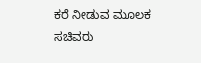ಕರೆ ನೀಡುವ ಮೂಲಕ ಸಚಿವರು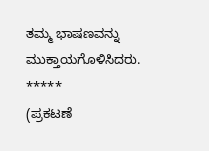ತಮ್ಮ ಭಾಷಣವನ್ನು ಮುಕ್ತಾಯಗೊಳಿಸಿದರು.
*****
(ಪ್ರಕಟಣೆ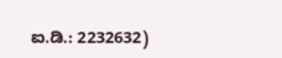ಐ.ಡಿ.: 2232632)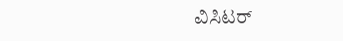ವಿಸಿಟರ್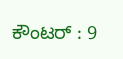ಕೌಂಟರ್ : 9